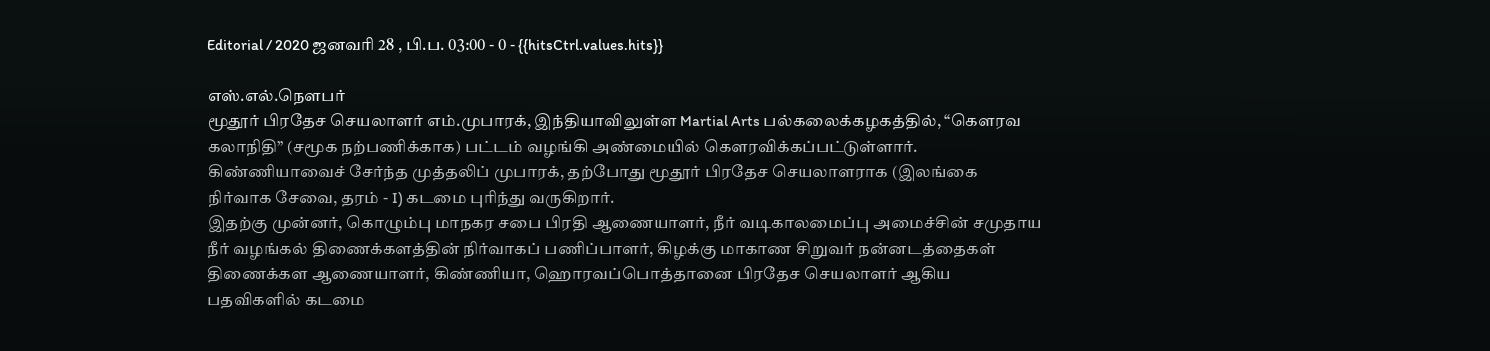Editorial / 2020 ஜனவரி 28 , பி.ப. 03:00 - 0 - {{hitsCtrl.values.hits}}

எஸ்.எல்.நௌபர்
மூதூர் பிரதேச செயலாளர் எம்.முபாரக், இந்தியாவிலுள்ள Martial Arts பல்கலைக்கழகத்தில், “கௌரவ கலாநிதி” (சமூக நற்பணிக்காக) பட்டம் வழங்கி அண்மையில் கௌரவிக்கப்பட்டுள்ளார்.
கிண்ணியாவைச் சேர்ந்த முத்தலிப் முபாரக், தற்போது மூதூர் பிரதேச செயலாளராக (இலங்கை நிர்வாக சேவை, தரம் - I) கடமை புரிந்து வருகிறார்.
இதற்கு முன்னர், கொழும்பு மாநகர சபை பிரதி ஆணையாளர், நீர் வடிகாலமைப்பு அமைச்சின் சமுதாய நீர் வழங்கல் திணைக்களத்தின் நிர்வாகப் பணிப்பாளர், கிழக்கு மாகாண சிறுவர் நன்னடத்தைகள் திணைக்கள ஆணையாளர், கிண்ணியா, ஹொரவப்பொத்தானை பிரதேச செயலாளர் ஆகிய பதவிகளில் கடமை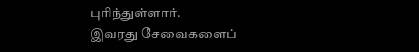புரிந்துள்ளார்.
இவரது சேவைகளைப்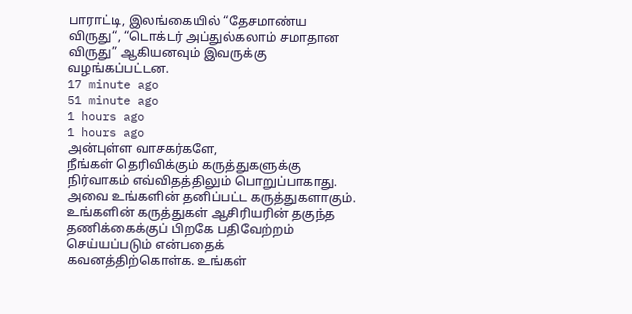பாராட்டி, இலங்கையில் “தேசமாண்ய விருது“, “டொக்டர் அப்துல்கலாம் சமாதான விருது” ஆகியனவும் இவருக்கு வழங்கப்பட்டன.
17 minute ago
51 minute ago
1 hours ago
1 hours ago
அன்புள்ள வாசகர்களே,
நீங்கள் தெரிவிக்கும் கருத்துகளுக்கு நிர்வாகம் எவ்விதத்திலும் பொறுப்பாகாது. அவை உங்களின் தனிப்பட்ட கருத்துகளாகும். உங்களின் கருத்துகள் ஆசிரியரின் தகுந்த தணிக்கைக்குப் பிறகே பதிவேற்றம் செய்யப்படும் என்பதைக் கவனத்திற்கொள்க. உங்கள்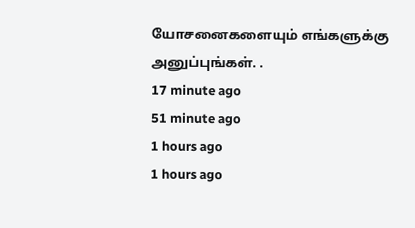யோசனைகளையும் எங்களுக்கு அனுப்புங்கள். .
17 minute ago
51 minute ago
1 hours ago
1 hours ago